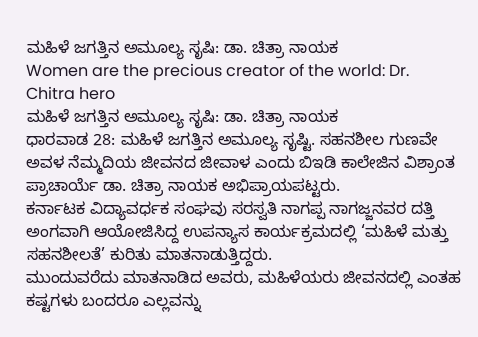ಮಹಿಳೆ ಜಗತ್ತಿನ ಅಮೂಲ್ಯ ಸೃಷಿ: ಡಾ. ಚಿತ್ರಾ ನಾಯಕ
Women are the precious creator of the world: Dr. Chitra hero
ಮಹಿಳೆ ಜಗತ್ತಿನ ಅಮೂಲ್ಯ ಸೃಷಿ: ಡಾ. ಚಿತ್ರಾ ನಾಯಕ
ಧಾರವಾಡ 28: ಮಹಿಳೆ ಜಗತ್ತಿನ ಅಮೂಲ್ಯ ಸೃಷ್ಟಿ. ಸಹನಶೀಲ ಗುಣವೇ ಅವಳ ನೆಮ್ಮದಿಯ ಜೀವನದ ಜೀವಾಳ ಎಂದು ಬಿಇಡಿ ಕಾಲೇಜಿನ ವಿಶ್ರಾಂತ ಪ್ರಾಚಾರ್ಯೆ ಡಾ. ಚಿತ್ರಾ ನಾಯಕ ಅಭಿಪ್ರಾಯಪಟ್ಟರು.
ಕರ್ನಾಟಕ ವಿದ್ಯಾವರ್ಧಕ ಸಂಘವು ಸರಸ್ವತಿ ನಾಗಪ್ಪ ನಾಗಜ್ಜನವರ ದತ್ತಿ ಅಂಗವಾಗಿ ಆಯೋಜಿಸಿದ್ದ ಉಪನ್ಯಾಸ ಕಾರ್ಯಕ್ರಮದಲ್ಲಿ ‘ಮಹಿಳೆ ಮತ್ತು ಸಹನಶೀಲತೆ’ ಕುರಿತು ಮಾತನಾಡುತ್ತಿದ್ದರು.
ಮುಂದುವರೆದು ಮಾತನಾಡಿದ ಅವರು, ಮಹಿಳೆಯರು ಜೀವನದಲ್ಲಿ ಎಂತಹ ಕಷ್ಟಗಳು ಬಂದರೂ ಎಲ್ಲವನ್ನು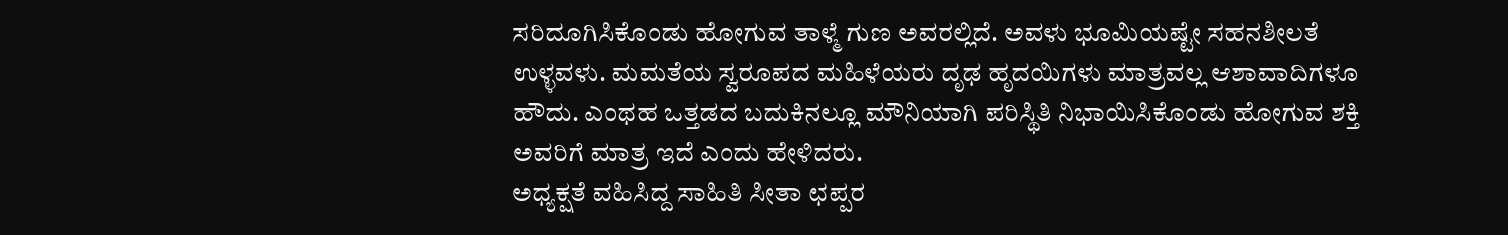ಸರಿದೂಗಿಸಿಕೊಂಡು ಹೋಗುವ ತಾಳ್ಮೆ ಗುಣ ಅವರಲ್ಲಿದೆ. ಅವಳು ಭೂಮಿಯಷ್ಟೇ ಸಹನಶೀಲತೆ ಉಳ್ಳವಳು. ಮಮತೆಯ ಸ್ವರೂಪದ ಮಹಿಳೆಯರು ದೃಢ ಹೃದಯಿಗಳು ಮಾತ್ರವಲ್ಲ ಆಶಾವಾದಿಗಳೂ ಹೌದು. ಎಂಥಹ ಒತ್ತಡದ ಬದುಕಿನಲ್ಲೂ ಮೌನಿಯಾಗಿ ಪರಿಸ್ಥಿತಿ ನಿಭಾಯಿಸಿಕೊಂಡು ಹೋಗುವ ಶಕ್ತಿ ಅವರಿಗೆ ಮಾತ್ರ ಇದೆ ಎಂದು ಹೇಳಿದರು.
ಅಧ್ಯಕ್ಷತೆ ವಹಿಸಿದ್ದ ಸಾಹಿತಿ ಸೀತಾ ಛಪ್ಪರ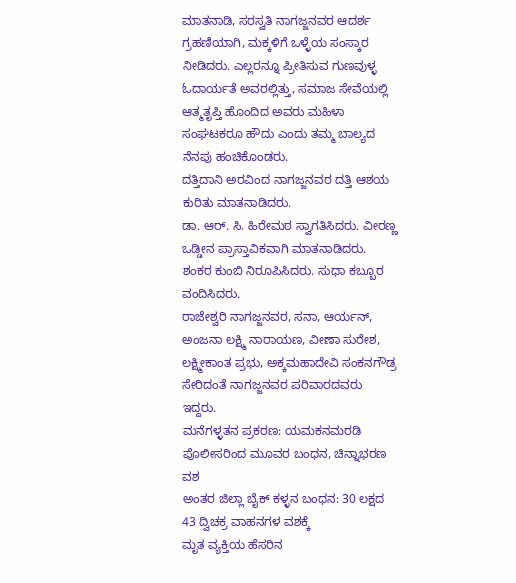ಮಾತನಾಡಿ, ಸರಸ್ವತಿ ನಾಗಜ್ಜನವರ ಆದರ್ಶ ಗ್ರಹಣಿಯಾಗಿ, ಮಕ್ಕಳಿಗೆ ಒಳ್ಳೆಯ ಸಂಸ್ಕಾರ ನೀಡಿದರು. ಎಲ್ಲರನ್ನೂ ಪ್ರೀತಿಸುವ ಗುಣವುಳ್ಳ ಓದಾರ್ಯತೆ ಅವರಲ್ಲಿತ್ತು, ಸಮಾಜ ಸೇವೆಯಲ್ಲಿ ಆತ್ಮತೃಪ್ತಿ ಹೊಂದಿದ ಅವರು ಮಹಿಳಾ ಸಂಘಟಕರೂ ಹೌದು ಎಂದು ತಮ್ಮ ಬಾಲ್ಯದ ನೆನಪು ಹಂಚಿಕೊಂಡರು.
ದತ್ತಿದಾನಿ ಅರವಿಂದ ನಾಗಜ್ಜನವರ ದತ್ತಿ ಆಶಯ ಕುರಿತು ಮಾತನಾಡಿದರು.
ಡಾ. ಆರ್. ಸಿ. ಹಿರೇಮಠ ಸ್ವಾಗತಿಸಿದರು. ವೀರಣ್ಣ ಒಡ್ಡೀನ ಪ್ರಾಸ್ತಾವಿಕವಾಗಿ ಮಾತನಾಡಿದರು. ಶಂಕರ ಕುಂಬಿ ನಿರೂಪಿಸಿದರು. ಸುಧಾ ಕಬ್ಬೂರ ವಂದಿಸಿದರು.
ರಾಜೇಶ್ವರಿ ನಾಗಜ್ಜನವರ, ಸನಾ, ಆರ್ಯನ್, ಅಂಜನಾ ಲಕ್ಷ್ಮಿ ನಾರಾಯಣ, ವೀಣಾ ಸುರೇಶ, ಲಕ್ಷ್ಮೀಕಾಂತ ಪ್ರಭು, ಅಕ್ಕಮಹಾದೇವಿ ಸಂಕನಗೌಡ್ರ ಸೇರಿದಂತೆ ನಾಗಜ್ಜನವರ ಪರಿವಾರದವರು ಇದ್ದರು.
ಮನೆಗಳ್ಳತನ ಪ್ರಕರಣ: ಯಮಕನಮರಡಿ ಪೊಲೀಸರಿಂದ ಮೂವರ ಬಂಧನ, ಚಿನ್ನಾಭರಣ ವಶ
ಅಂತರ ಜಿಲ್ಲಾ ಬೈಕ್ ಕಳ್ಳನ ಬಂಧನ: 30 ಲಕ್ಷದ 43 ದ್ವಿಚಕ್ರ ವಾಹನಗಳ ವಶಕ್ಕೆ
ಮೃತ ವ್ಯಕ್ತಿಯ ಹೆಸರಿನ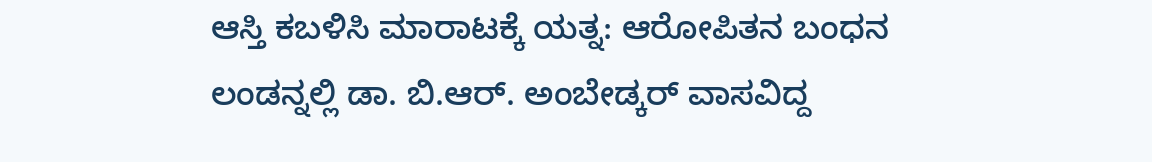ಆಸ್ತಿ ಕಬಳಿಸಿ ಮಾರಾಟಕ್ಕೆ ಯತ್ನ: ಆರೋಪಿತನ ಬಂಧನ
ಲಂಡನ್ನಲ್ಲಿ ಡಾ. ಬಿ.ಆರ್. ಅಂಬೇಡ್ಕರ್ ವಾಸವಿದ್ದ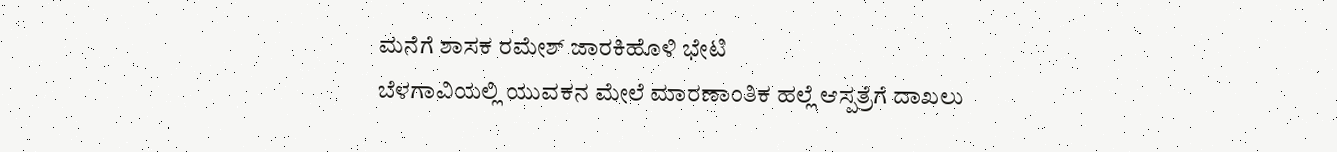ಮನೆಗೆ ಶಾಸಕ ರಮೇಶ್ ಜಾರಕಿಹೊಳಿ ಭೇಟಿ
ಬೆಳಗಾವಿಯಲ್ಲಿ ಯುವಕನ ಮೇಲೆ ಮಾರಣಾಂತಿಕ ಹಲ್ಲೆ ಆಸ್ಪತ್ರೆಗೆ ದಾಖಲು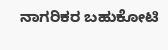ನಾಗರಿಕರ ಬಹುಕೋಟಿ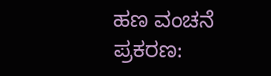ಹಣ ವಂಚನೆ ಪ್ರಕರಣ: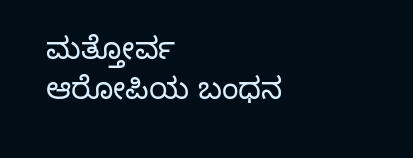ಮತ್ತೋರ್ವ ಆರೋಪಿಯ ಬಂಧನ